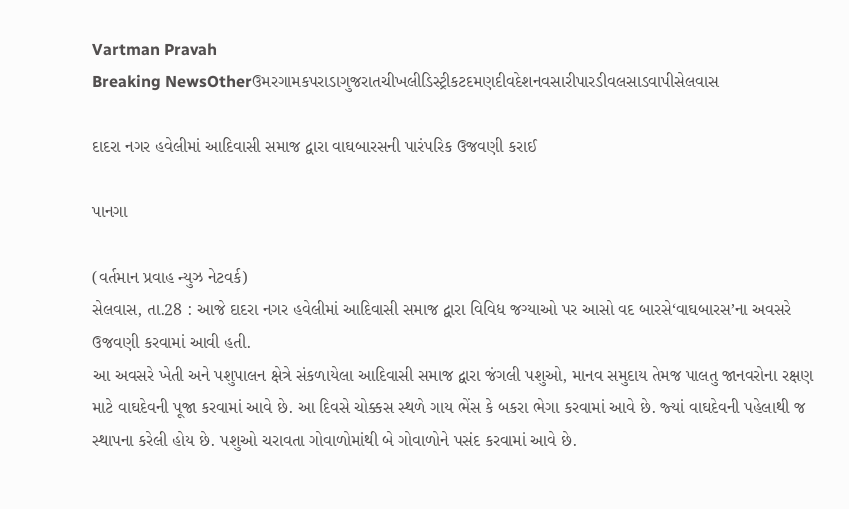Vartman Pravah
Breaking NewsOtherઉમરગામકપરાડાગુજરાતચીખલીડિસ્ટ્રીકટદમણદીવદેશનવસારીપારડીવલસાડવાપીસેલવાસ

દાદરા નગર હવેલીમાં આદિવાસી સમાજ દ્વારા વાઘબારસની પારંપરિક ઉજવણી કરાઈ

પાનગા

(વર્તમાન પ્રવાહ ન્‍યુઝ નેટવર્ક)
સેલવાસ, તા.28 : આજે દાદરા નગર હવેલીમાં આદિવાસી સમાજ દ્વારા વિવિધ જગ્‍યાઓ પર આસો વદ બારસે‘વાઘબારસ’ના અવસરે ઉજવણી કરવામાં આવી હતી.
આ અવસરે ખેતી અને પશુપાલન ક્ષેત્રે સંકળાયેલા આદિવાસી સમાજ દ્વારા જંગલી પશુઓ, માનવ સમુદાય તેમજ પાલતુ જાનવરોના રક્ષણ માટે વાઘદેવની પૂજા કરવામાં આવે છે. આ દિવસે ચોક્કસ સ્‍થળે ગાય ભેંસ કે બકરા ભેગા કરવામાં આવે છે. જ્‍યાં વાઘદેવની પહેલાથી જ સ્‍થાપના કરેલી હોય છે. પશુઓ ચરાવતા ગોવાળોમાંથી બે ગોવાળોને પસંદ કરવામાં આવે છે.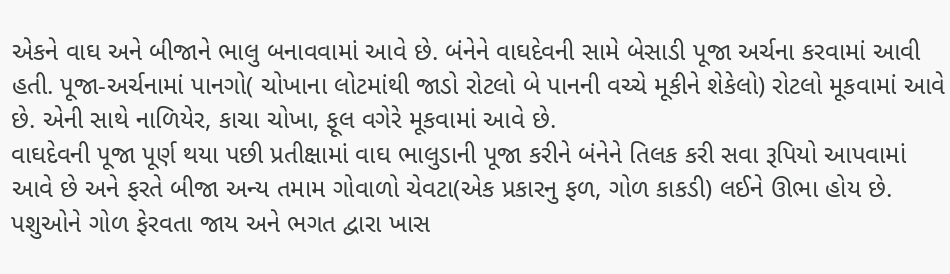એકને વાઘ અને બીજાને ભાલુ બનાવવામાં આવે છે. બંનેને વાઘદેવની સામે બેસાડી પૂજા અર્ચના કરવામાં આવી હતી. પૂજા-અર્ચનામાં પાનગો( ચોખાના લોટમાંથી જાડો રોટલો બે પાનની વચ્‍ચે મૂકીને શેકેલો) રોટલો મૂકવામાં આવે છે. એની સાથે નાળિયેર, કાચા ચોખા, ફૂલ વગેરે મૂકવામાં આવે છે.
વાઘદેવની પૂજા પૂર્ણ થયા પછી પ્રતીક્ષામાં વાઘ ભાલુડાની પૂજા કરીને બંનેને તિલક કરી સવા રૂપિયો આપવામાં આવે છે અને ફરતે બીજા અન્‍ય તમામ ગોવાળો ચેવટા(એક પ્રકારનુ ફળ, ગોળ કાકડી) લઈને ઊભા હોય છે. પશુઓને ગોળ ફેરવતા જાય અને ભગત દ્વારા ખાસ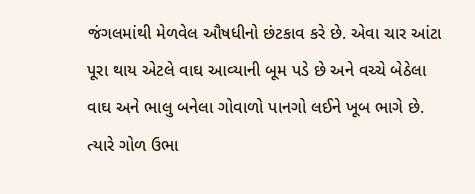જંગલમાંથી મેળવેલ ઔષધીનો છંટકાવ કરે છે. એવા ચાર આંટા પૂરા થાય એટલે વાઘ આવ્‍યાની બૂમ પડે છે અને વચ્‍ચે બેઠેલા વાઘ અને ભાલુ બનેલા ગોવાળો પાનગો લઈને ખૂબ ભાગે છે. ત્‍યારે ગોળ ઉભા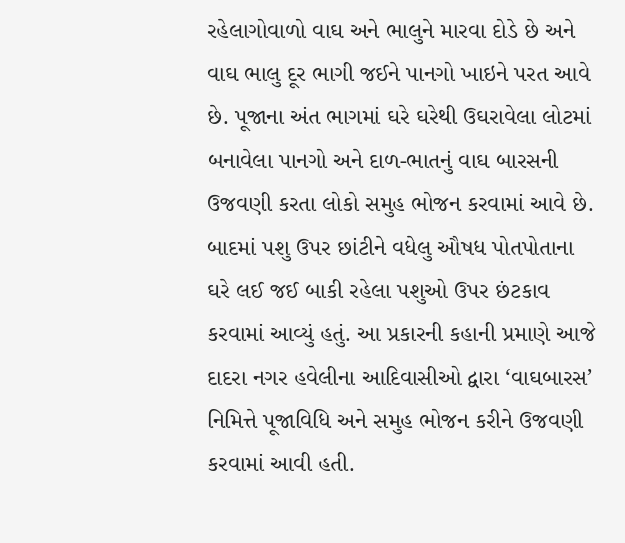રહેલાગોવાળો વાઘ અને ભાલુને મારવા દોડે છે અને વાઘ ભાલુ દૂર ભાગી જઈને પાનગો ખાઇને પરત આવે છે. પૂજાના અંત ભાગમાં ઘરે ઘરેથી ઉઘરાવેલા લોટમાં બનાવેલા પાનગો અને દાળ-ભાતનું વાઘ બારસની ઉજવણી કરતા લોકો સમુહ ભોજન કરવામાં આવે છે. બાદમાં પશુ ઉપર છાંટીને વધેલુ ઔષધ પોતપોતાના ઘરે લઈ જઈ બાકી રહેલા પશુઓ ઉપર છંટકાવ કરવામાં આવ્‍યું હતું. આ પ્રકારની કહાની પ્રમાણે આજે દાદરા નગર હવેલીના આદિવાસીઓ દ્વારા ‘વાઘબારસ’ નિમિત્તે પૂજાવિધિ અને સમુહ ભોજન કરીને ઉજવણી કરવામાં આવી હતી.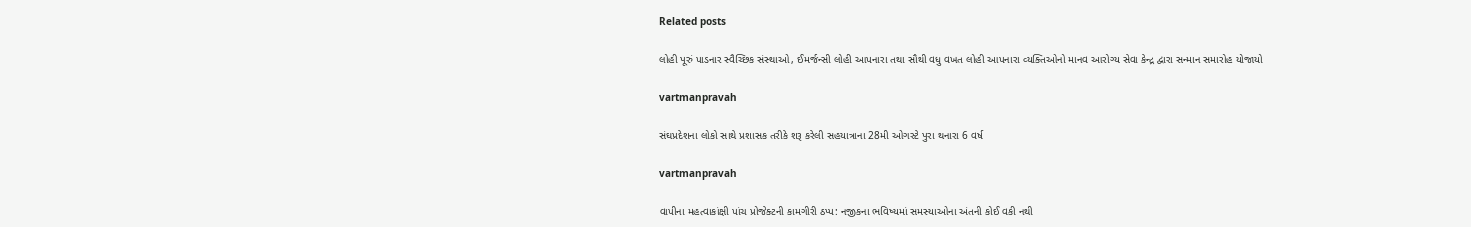Related posts

લોહી પૂરું પાડનાર સ્‍વૈચ્‍છિક સંસ્‍થાઓ, ઈમર્જન્‍સી લોહી આપનારા તથા સૌથી વધુ વખત લોહી આપનારા વ્‍યક્‍તિઓનો માનવ આરોગ્‍ય સેવા કેન્‍દ્ર દ્વારા સન્‍માન સમારોહ યોજાયો

vartmanpravah

સંઘપ્રદેશના લોકો સાથે પ્રશાસક તરીકે શરૂ કરેલી સહયાત્રાના 28મી ઓગસ્‍ટે પુરા થનારા 6 વર્ષ

vartmanpravah

વાપીના મહત્‍વાકાંક્ષી પાંચ પ્રોજેક્‍ટની કામગીરી ઠપ્‍પ: નજીકના ભવિષ્‍યમાં સમસ્‍યાઓના અંતની કોઈ વકી નથી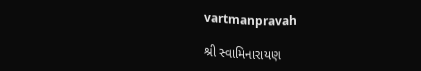vartmanpravah

શ્રી સ્વામિનારાયણ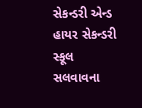સેકન્‍ડરી એન્‍ડ હાયર સેકન્‍ડરી સ્કૂલ સલવાવના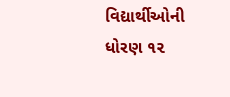વિદ્યાર્થીઓની ધોરણ ૧૨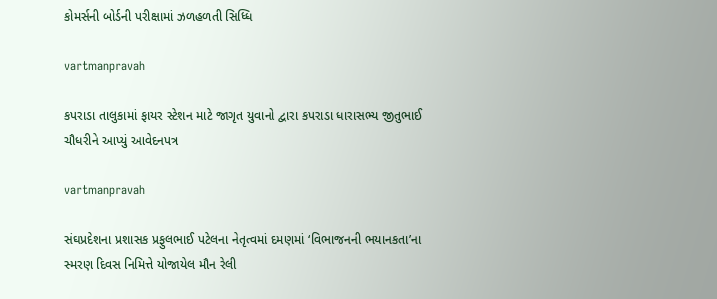કોમર્સની બોર્ડની પરીક્ષામાં ઝળહળતી સિધ્ધિ

vartmanpravah

કપરાડા તાલુકામાં ફાયર સ્‍ટેશન માટે જાગૃત યુવાનો દ્વારા કપરાડા ધારાસભ્‍ય જીતુભાઈ ચૌધરીને આપ્‍યું આવેદનપત્ર

vartmanpravah

સંઘપ્રદેશના પ્રશાસક પ્રફુલભાઈ પટેલના નેતૃત્‍વમાં દમણમાં ‘વિભાજનની ભયાનકતા’ના સ્‍મરણ દિવસ નિમિત્તે યોજાયેલ મૌન રેલી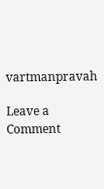vartmanpravah

Leave a Comment